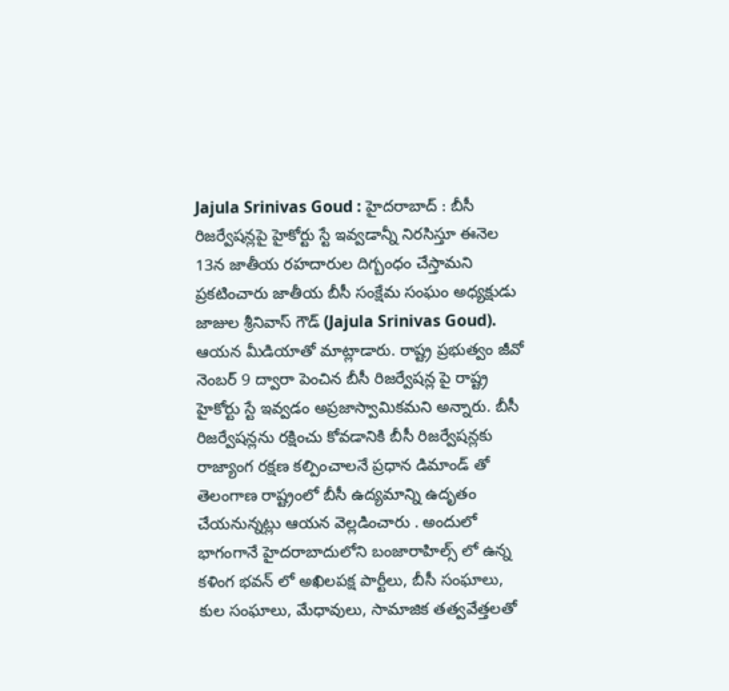Jajula Srinivas Goud : హైదరాబాద్ : బీసీ రిజర్వేషన్లపై హైకోర్టు స్టే ఇవ్వడాన్నీ నిరసిస్తూ ఈనెల 13న జాతీయ రహదారుల దిగ్బంధం చేస్తామని ప్రకటించారు జాతీయ బీసీ సంక్షేమ సంఘం అధ్యక్షుడు జాజుల శ్రీనివాస్ గౌడ్ (Jajula Srinivas Goud). ఆయన మీడియాతో మాట్లాడారు. రాష్ట్ర ప్రభుత్వం జీవో నెంబర్ 9 ద్వారా పెంచిన బీసీ రిజర్వేషన్ల పై రాష్ట్ర హైకోర్టు స్టే ఇవ్వడం అప్రజాస్వామికమని అన్నారు. బీసీ రిజర్వేషన్లను రక్షించు కోవడానికి బీసీ రిజర్వేషన్లకు రాజ్యాంగ రక్షణ కల్పించాలనే ప్రధాన డిమాండ్ తో తెలంగాణ రాష్ట్రంలో బీసీ ఉద్యమాన్ని ఉదృతం చేయనున్నట్లు ఆయన వెల్లడించారు . అందులో భాగంగానే హైదరాబాదులోని బంజారాహిల్స్ లో ఉన్న కళింగ భవన్ లో అఖిలపక్ష పార్టీలు, బీసీ సంఘాలు, కుల సంఘాలు, మేధావులు, సామాజిక తత్వవేత్తలతో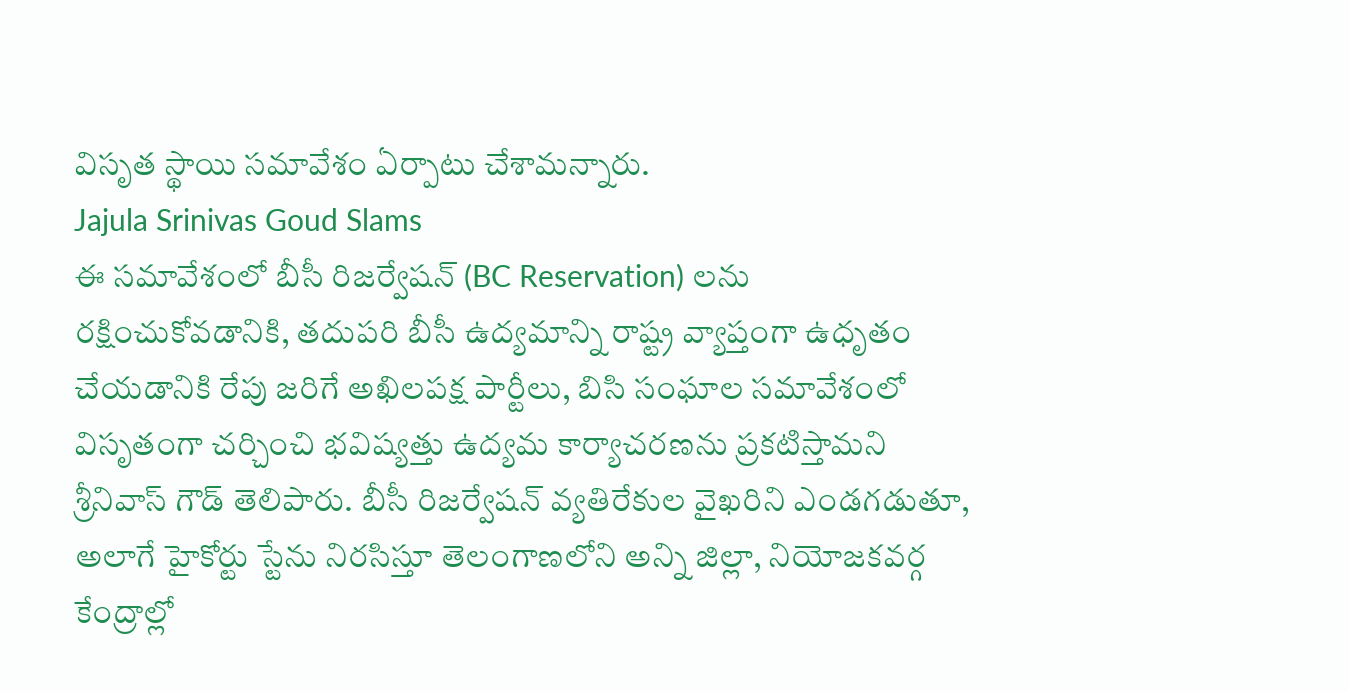విసృత స్థాయి సమావేశం ఏర్పాటు చేశామన్నారు.
Jajula Srinivas Goud Slams
ఈ సమావేశంలో బీసీ రిజర్వేషన్ (BC Reservation) లను రక్షించుకోవడానికి, తదుపరి బీసీ ఉద్యమాన్ని రాష్ట్ర వ్యాప్తంగా ఉధృతం చేయడానికి రేపు జరిగే అఖిలపక్ష పార్టీలు, బిసి సంఘాల సమావేశంలో విసృతంగా చర్చించి భవిష్యత్తు ఉద్యమ కార్యాచరణను ప్రకటిస్తామని శ్రీనివాస్ గౌడ్ తెలిపారు. బీసీ రిజర్వేషన్ వ్యతిరేకుల వైఖరిని ఎండగడుతూ, అలాగే హైకోర్టు స్టేను నిరసిస్తూ తెలంగాణలోని అన్ని జిల్లా, నియోజకవర్గ కేంద్రాల్లో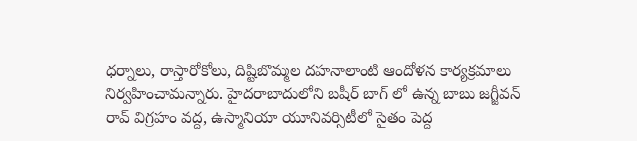ధర్నాలు, రాస్తారోకోలు, దిష్టిబొమ్మల దహనాలాంటి ఆందోళన కార్యక్రమాలు నిర్వహించామన్నారు. హైదరాబాదులోని బషీర్ బాగ్ లో ఉన్న బాబు జగ్జీవన్ రావ్ విగ్రహం వద్ద, ఉస్మానియా యూనివర్సిటీలో సైతం పెద్ద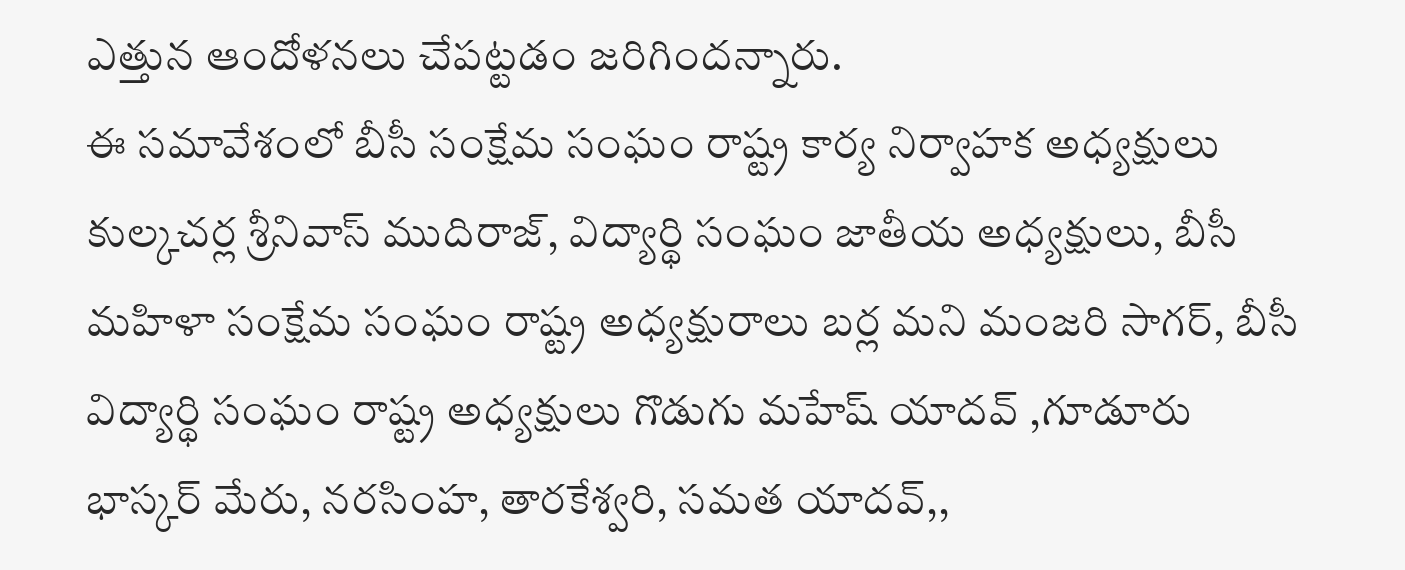ఎత్తున ఆందోళనలు చేపట్టడం జరిగిందన్నారు.
ఈ సమావేశంలో బీసీ సంక్షేమ సంఘం రాష్ట్ర కార్య నిర్వాహక అధ్యక్షులు కుల్కచర్ల శ్రీనివాస్ ముదిరాజ్, విద్యార్థి సంఘం జాతీయ అధ్యక్షులు, బీసీ మహిళా సంక్షేమ సంఘం రాష్ట్ర అధ్యక్షురాలు బర్ల మని మంజరి సాగర్, బీసీ విద్యార్థి సంఘం రాష్ట్ర అధ్యక్షులు గొడుగు మహేష్ యాదవ్ ,గూడూరు భాస్కర్ మేరు, నరసింహ, తారకేశ్వరి, సమత యాదవ్,,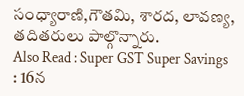సంధ్యారాణి,గౌతమి, శారద, లావణ్య, తదితరులు పాల్గొన్నారు.
Also Read : Super GST Super Savings : 16న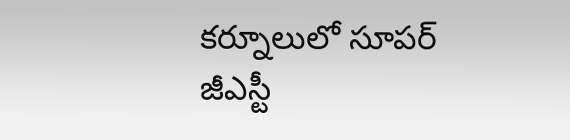కర్నూలులో సూపర్ జీఎస్టీ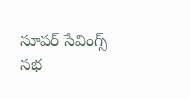సూపర్ సేవింగ్స్ సభ